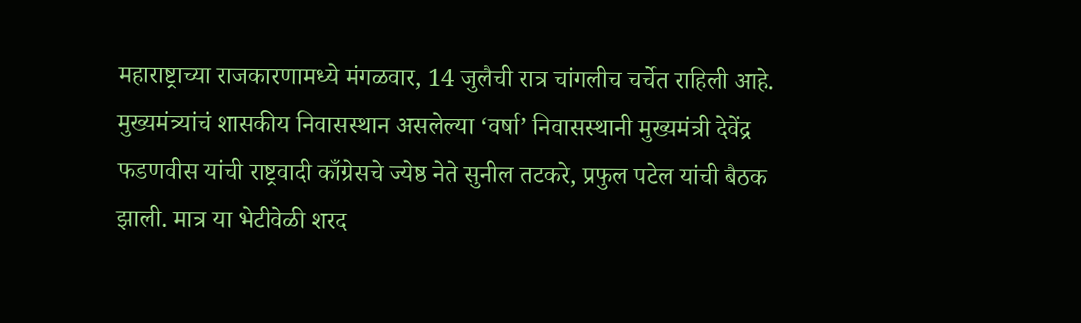महाराष्ट्राच्या राजकारणामध्ये मंगळवार, 14 जुलैची रात्र चांगलीच चर्चेत राहिली आहे. मुख्यमंत्र्यांचं शासकीय निवासस्थान असलेल्या ‘वर्षा’ निवासस्थानी मुख्यमंत्री देवेंद्र फडणवीस यांची राष्ट्रवादी काँग्रेसचे ज्येष्ठ नेते सुनील तटकरे, प्रफुल पटेल यांची बैठक झाली. मात्र या भेटीवेळी शरद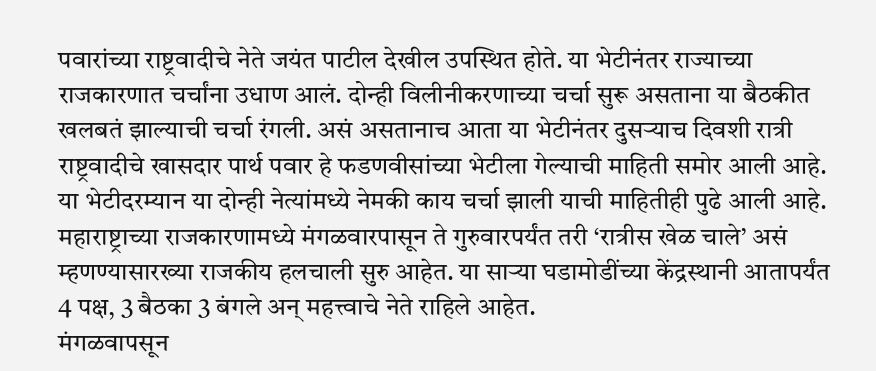पवारांच्या राष्ट्रवादीचे नेते जयंत पाटील देखील उपस्थित होते. या भेटीनंतर राज्याच्या राजकारणात चर्चांना उधाण आलं. दोन्ही विलीनीकरणाच्या चर्चा सुरू असताना या बैठकीत खलबतं झाल्याची चर्चा रंगली. असं असतानाच आता या भेटीनंतर दुसऱ्याच दिवशी रात्री राष्ट्रवादीचे खासदार पार्थ पवार हे फडणवीसांच्या भेटीला गेल्याची माहिती समोर आली आहे. या भेटीदरम्यान या दोन्ही नेत्यांमध्ये नेमकी काय चर्चा झाली याची माहितीही पुढे आली आहे. महाराष्ट्राच्या राजकारणामध्ये मंगळवारपासून ते गुरुवारपर्यंत तरी ‘रात्रीस खेळ चाले’ असं म्हणण्यासारख्या राजकीय हलचाली सुरु आहेत. या साऱ्या घडामोडींच्या केंद्रस्थानी आतापर्यंत 4 पक्ष, 3 बैठका 3 बंगले अन् महत्त्वाचे नेते राहिले आहेत.
मंगळवापसून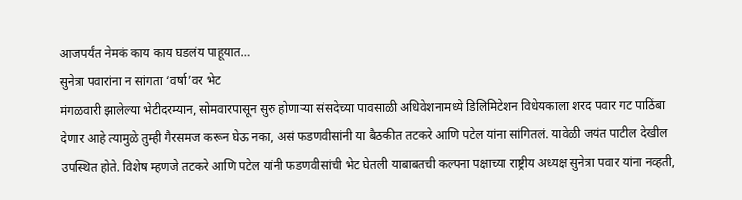आजपर्यंत नेमकं काय काय घडलंय पाहूयात…
सुनेत्रा पवारांना न सांगता ‘वर्षा’वर भेट
मंगळवारी झालेल्या भेटीदरम्यान, सोमवारपासून सुरु होणाऱ्या संसदेच्या पावसाळी अधिवेशनामध्ये डिलिमिटेशन विधेयकाला शरद पवार गट पाठिंबा देणार आहे त्यामुळे तुम्ही गैरसमज करून घेऊ नका, असं फडणवीसांनी या बैठकीत तटकरे आणि पटेल यांना सांगितलं. यावेळी जयंत पाटील देखील उपस्थित होते. विशेष म्हणजे तटकरे आणि पटेल यांनी फडणवीसांची भेट घेतली याबाबतची कल्पना पक्षाच्या राष्ट्रीय अध्यक्ष सुनेत्रा पवार यांना नव्हती,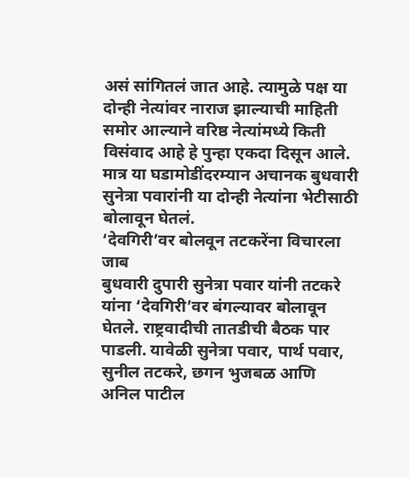असं सांगितलं जात आहे. त्यामुळे पक्ष या दोन्ही नेत्यांवर नाराज झाल्याची माहिती समोर आल्याने वरिष्ठ नेत्यांमध्ये किती विसंवाद आहे हे पुन्हा एकदा दिसून आले. मात्र या घडामोडींदरम्यान अचानक बुधवारी सुनेत्रा पवारांनी या दोन्ही नेत्यांना भेटीसाठी बोलावून घेतलं.
‘देवगिरी’वर बोलवून तटकरेंना विचारला जाब
बुधवारी दुपारी सुनेत्रा पवार यांनी तटकरे यांना ‘देवगिरी’वर बंगल्यावर बोलावून घेतले. राष्ट्रवादीची तातडीची बैठक पार पाडली. यावेळी सुनेत्रा पवार, पार्थ पवार, सुनील तटकरे, छगन भुजबळ आणि अनिल पाटील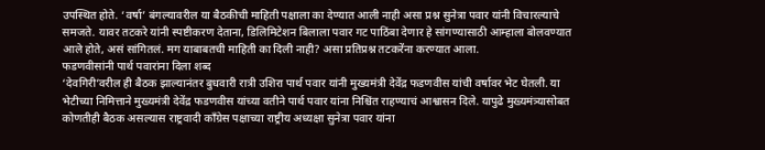उपस्थित होते. ‘वर्षा’ बंगल्यावरील या बैठकीची माहिती पक्षाला का देण्यात आली नाही असा प्रश्न सुनेत्रा पवार यांनी विचारल्याचे समजते. यावर तटकरे यांनी स्पष्टीकरण देताना, डिलिमिटेशन बिलाला पवार गट पाठिंबा देणार हे सांगण्यासाठी आम्हाला बोलवण्यात आले होते, असं सांगितलं. मग याबाबतची माहिती का दिली नाही? असा प्रतिप्रश्न तटकरेंना करण्यात आला.
फडणवीसांनी पार्थ पवारांना दिला शब्द
‘देवगिरी’वरील ही बैठक झाल्यानंतर बुधवारी रात्री उशिरा पार्थ पवार यांनी मुख्यमंत्री देवेंद्र फडणवीस यांची वर्षावर भेट घेतली. या भेटीच्या निमित्ताने मुख्यमंत्री देवेंद्र फडणवीस यांच्या वतीने पार्थ पवार यांना निश्चिंत राहण्याचं आश्वासन दिले. यापुढे मुख्यमंत्र्यासोबत कोणतीही बैठक असल्यास राष्ट्रवादी काँग्रेस पक्षाच्या राष्ट्रीय अध्यक्षा सुनेत्रा पवार यांना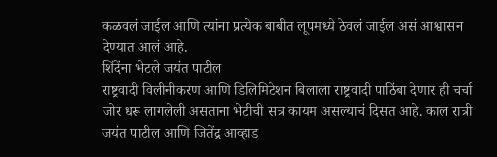कळवलं जाईल आणि त्यांना प्रत्येक बाबीत लूपमध्ये ठेवलं जाईल असं आश्वासन देण्यात आलं आहे.
शिंदेंना भेटले जयंत पाटील
राष्ट्रवादी विलीनीकरण आणि डिलिमिटेशन बिलाला राष्ट्रवादी पाठिंबा देणार ही चर्चा जोर धरू लागलेली असताना भेटीची सत्र कायम असल्याचं दिसत आहे. काल रात्री जयंत पाटील आणि जितेंद्र आव्हाड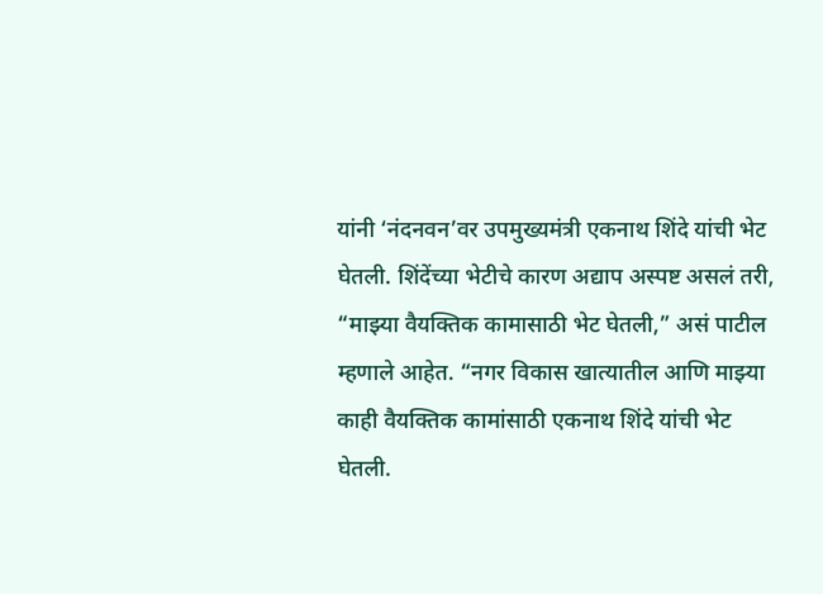यांनी ‘नंदनवन’वर उपमुख्यमंत्री एकनाथ शिंदे यांची भेट घेतली. शिंदेंच्या भेटीचे कारण अद्याप अस्पष्ट असलं तरी, “माझ्या वैयक्तिक कामासाठी भेट घेतली,” असं पाटील म्हणाले आहेत. “नगर विकास खात्यातील आणि माझ्या काही वैयक्तिक कामांसाठी एकनाथ शिंदे यांची भेट घेतली.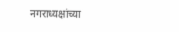नगराध्यक्षांच्या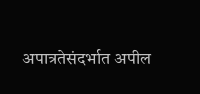अपात्रतेसंदर्भात अपील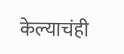केल्याचंही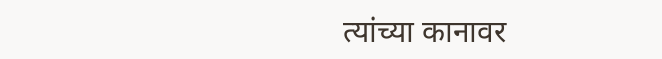त्यांच्या कानावर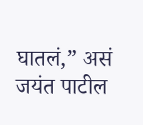घातलं,” असं जयंत पाटील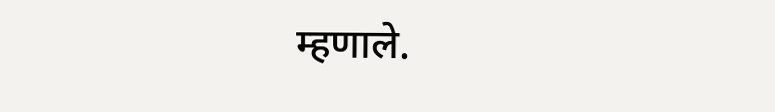म्हणाले.